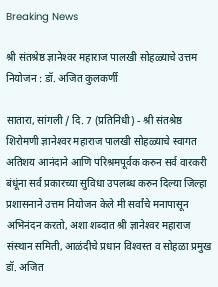Breaking News

श्री संतश्रेष्ठ ज्ञानेश्‍वर महाराज पालखी सोहळ्याचे उत्तम नियोजन : डॉ. अजित कुलकर्णी

सातारा, सांगली / दि. 7 (प्रतिनिधी) - श्री संतश्रेष्ठ शिरोमणी ज्ञानेश्‍वर महाराज पालखी सोहळ्याचे स्वागत अतिशय आनंदाने आणि परिश्रमपूर्वक करुन सर्व वारकरी बंधूंना सर्व प्रकारच्या सुविधा उपलब्ध करुन दिल्या जिल्हा प्रशासनाने उत्तम नियोजन केले मी सर्वांचे मनापासून अभिनंदन करतो, अशा शब्दात श्री ज्ञानेश्‍वर महाराज संस्थान समिती, आळंदीचे प्रधान विश्‍वस्त व सोहळा प्रमुख डॉ. अजित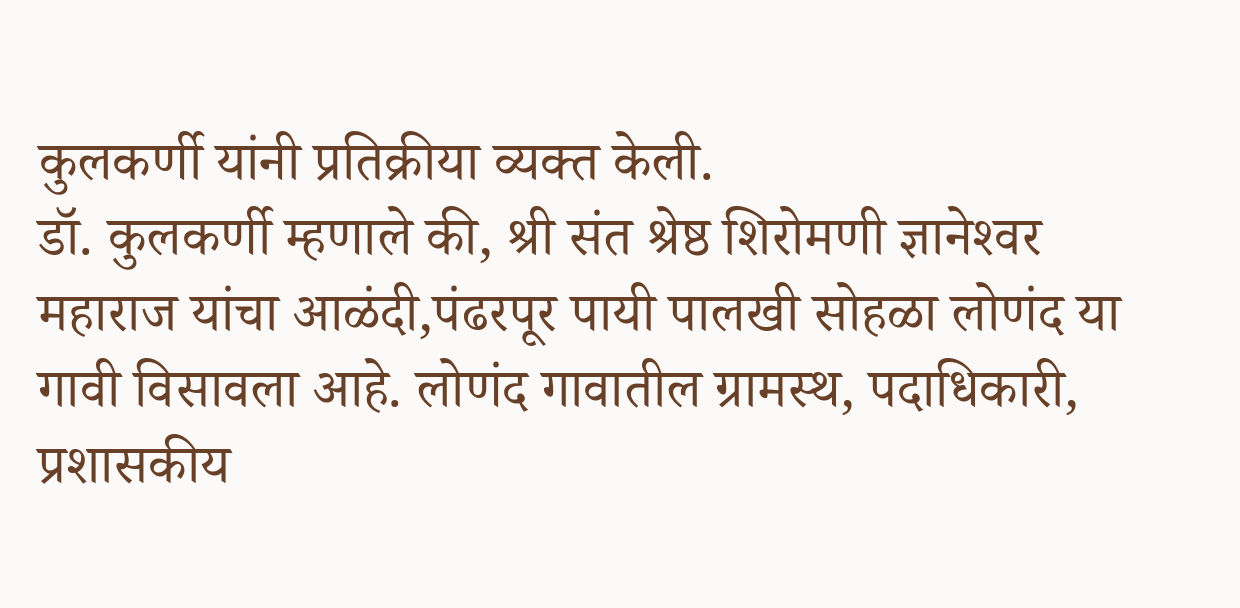कुलकर्णी यांनी प्रतिक्रीया व्यक्त केली.
डॉ. कुलकर्णी म्हणाले की, श्री संत श्रेष्ठ शिरोमणी ज्ञानेश्‍वर महाराज यांचा आळंदी,पंढरपूर पायी पालखी सोहळा लोणंद या गावी विसावला आहे. लोणंद गावातील ग्रामस्थ, पदाधिकारी, प्रशासकीय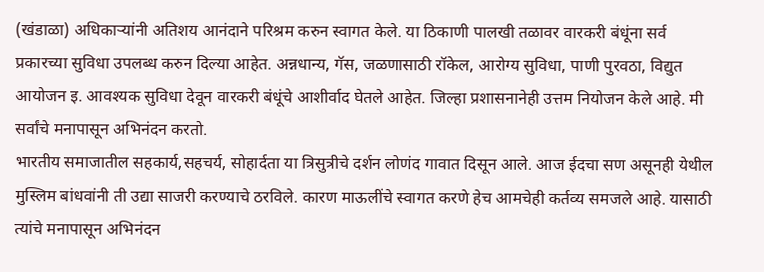(खंडाळा) अधिकार्‍यांनी अतिशय आनंदाने परिश्रम करुन स्वागत केले. या ठिकाणी पालखी तळावर वारकरी बंधूंना सर्व प्रकारच्या सुविधा उपलब्ध करुन दिल्या आहेत. अन्नधान्य, गॅस, जळणासाठी रॉकेल, आरोग्य सुविधा, पाणी पुरवठा, विद्युत आयोजन इ. आवश्यक सुविधा देवून वारकरी बंधूंचे आशीर्वाद घेतले आहेत. जिल्हा प्रशासनानेही उत्तम नियोजन केले आहे. मी सर्वांचे मनापासून अभिनंदन करतो.
भारतीय समाजातील सहकार्य,सहचर्य, सोहार्दता या त्रिसुत्रीचे दर्शन लोणंद गावात दिसून आले. आज ईदचा सण असूनही येथील मुस्लिम बांधवांनी ती उद्या साजरी करण्याचे ठरविले. कारण माऊलींचे स्वागत करणे हेच आमचेही कर्तव्य समजले आहे. यासाठी त्यांचे मनापासून अभिनंदन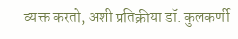व्यक्त करतो, अशी प्रतिक्रीया डॉ. कुलकर्णी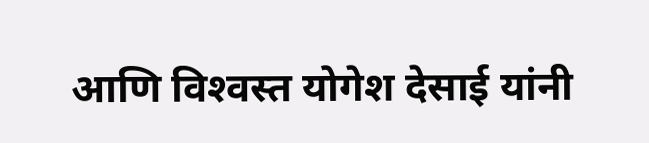आणि विश्‍वस्त योगेश देसाई यांनी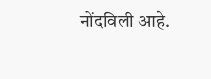नोंदविली आहे.